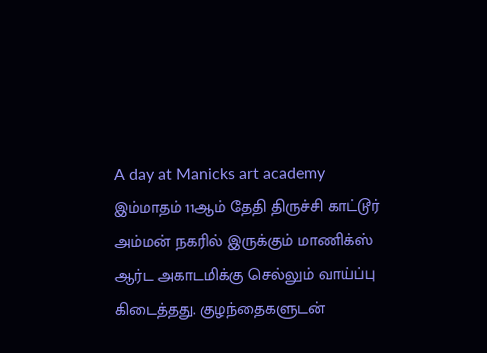A day at Manicks art academy
இம்மாதம் 11ஆம் தேதி திருச்சி காட்டூர் அம்மன் நகரில் இருக்கும் மாணிக்ஸ் ஆர்ட அகாடமிக்கு செல்லும் வாய்ப்பு கிடைத்தது. குழந்தைகளுடன்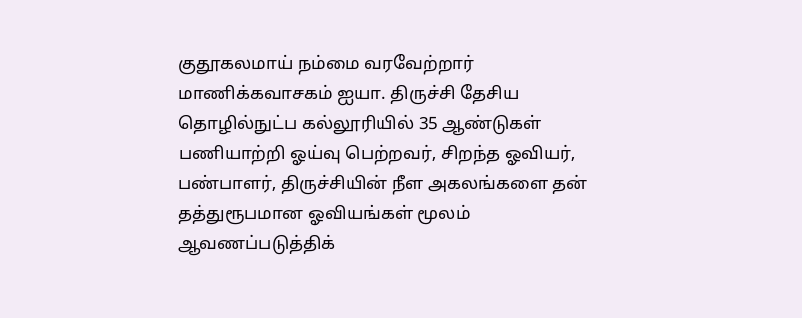குதூகலமாய் நம்மை வரவேற்றார் மாணிக்கவாசகம் ஐயா. திருச்சி தேசிய தொழில்நுட்ப கல்லூரியில் 35 ஆண்டுகள் பணியாற்றி ஓய்வு பெற்றவர், சிறந்த ஓவியர், பண்பாளர், திருச்சியின் நீள அகலங்களை தன் தத்துரூபமான ஓவியங்கள் மூலம் ஆவணப்படுத்திக்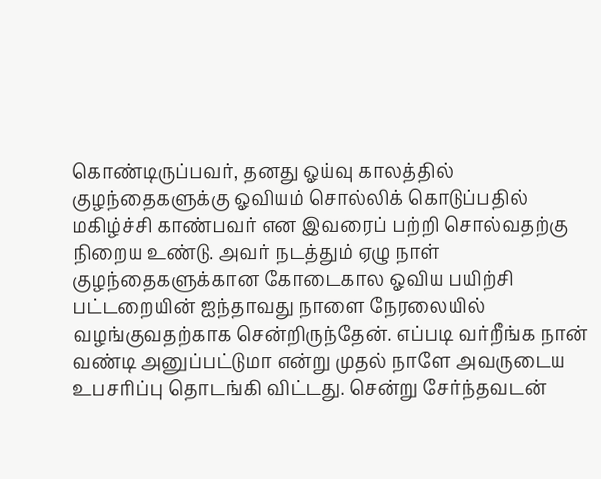கொண்டிருப்பவர், தனது ஓய்வு காலத்தில் குழந்தைகளுக்கு ஓவியம் சொல்லிக் கொடுப்பதில் மகிழ்ச்சி காண்பவர் என இவரைப் பற்றி சொல்வதற்கு நிறைய உண்டு. அவர் நடத்தும் ஏழு நாள் குழந்தைகளுக்கான கோடைகால ஓவிய பயிற்சி பட்டறையின் ஐந்தாவது நாளை நேரலையில் வழங்குவதற்காக சென்றிருந்தேன். எப்படி வர்றீங்க நான் வண்டி அனுப்பட்டுமா என்று முதல் நாளே அவருடைய உபசரிப்பு தொடங்கி விட்டது. சென்று சேர்ந்தவடன்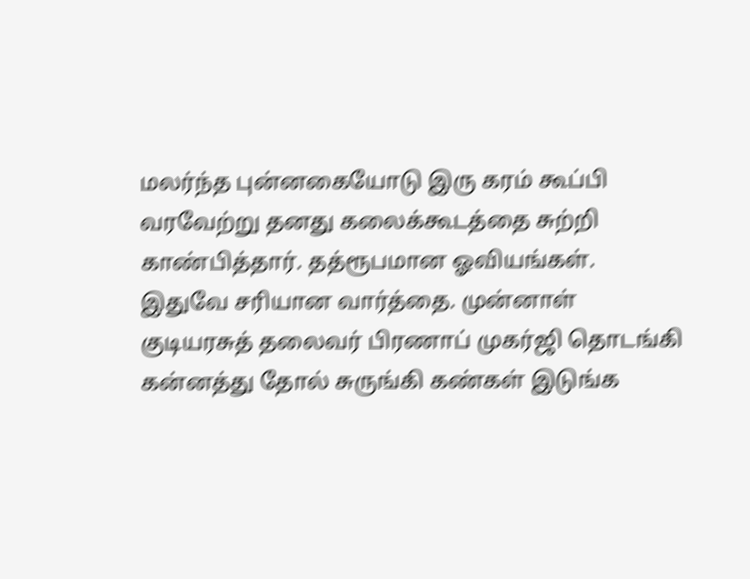மலர்ந்த புன்னகையோடு இரு கரம் கூப்பி வரவேற்று தனது கலைக்கூடத்தை சுற்றி காண்பித்தார். தத்ரூபமான ஓவியங்கள். இதுவே சரியான வார்த்தை. முன்னாள் குடியரசுத் தலைவர் பிரணாப் முகர்ஜி தொடங்கி கன்னத்து தோல் சுருங்கி கண்கள் இடுங்க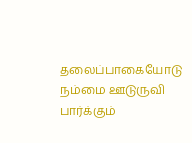தலைப்பாகையோடு நம்மை ஊடுருவி பார்க்கும்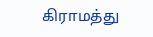கிராமத்து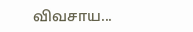விவசாய...